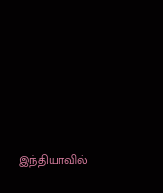இந்தியாவில்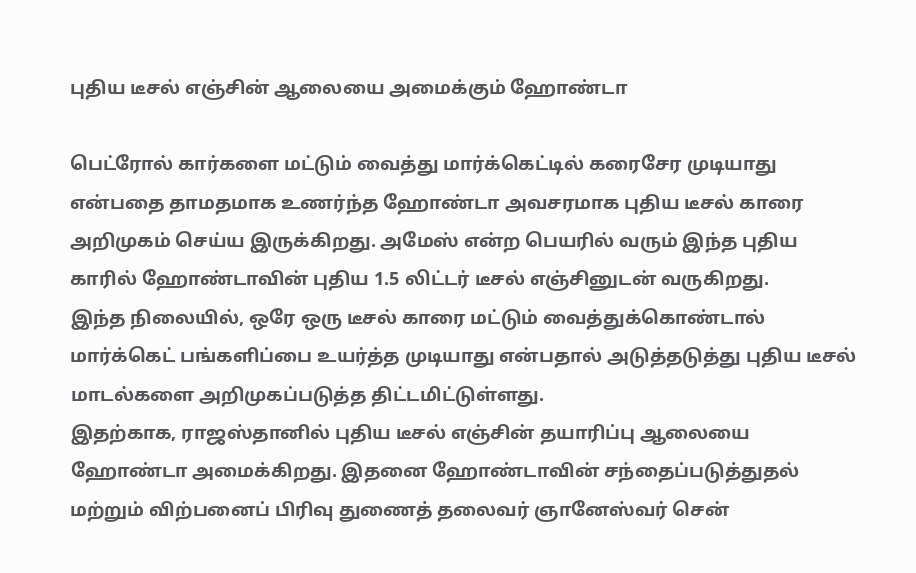புதிய டீசல் எஞ்சின் ஆலையை அமைக்கும் ஹோண்டா

பெட்ரோல் கார்களை மட்டும் வைத்து மார்க்கெட்டில் கரைசேர முடியாது என்பதை தாமதமாக உணர்ந்த ஹோண்டா அவசரமாக புதிய டீசல் காரை அறிமுகம் செய்ய இருக்கிறது. அமேஸ் என்ற பெயரில் வரும் இந்த புதிய காரில் ஹோண்டாவின் புதிய 1.5 லிட்டர் டீசல் எஞ்சினுடன் வருகிறது.
இந்த நிலையில், ஒரே ஒரு டீசல் காரை மட்டும் வைத்துக்கொண்டால் மார்க்கெட் பங்களிப்பை உயர்த்த முடியாது என்பதால் அடுத்தடுத்து புதிய டீசல் மாடல்களை அறிமுகப்படுத்த திட்டமிட்டுள்ளது.
இதற்காக, ராஜஸ்தானில் புதிய டீசல் எஞ்சின் தயாரிப்பு ஆலையை ஹோண்டா அமைக்கிறது. இதனை ஹோண்டாவின் சந்தைப்படுத்துதல் மற்றும் விற்பனைப் பிரிவு துணைத் தலைவர் ஞானேஸ்வர் சென்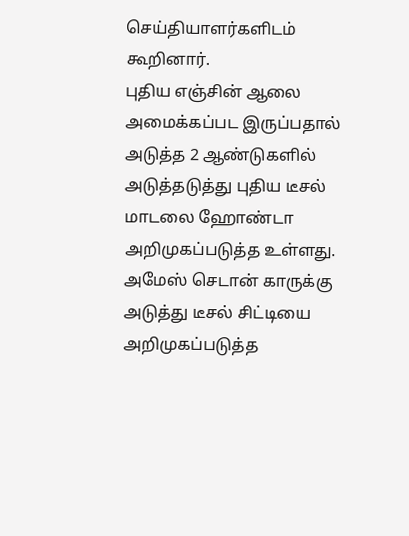செய்தியாளர்களிடம் கூறினார்.
புதிய எஞ்சின் ஆலை அமைக்கப்பட இருப்பதால் அடுத்த 2 ஆண்டுகளில் அடுத்தடுத்து புதிய டீசல் மாடலை ஹோண்டா அறிமுகப்படுத்த உள்ளது. அமேஸ் செடான் காருக்கு அடுத்து டீசல் சிட்டியை அறிமுகப்படுத்த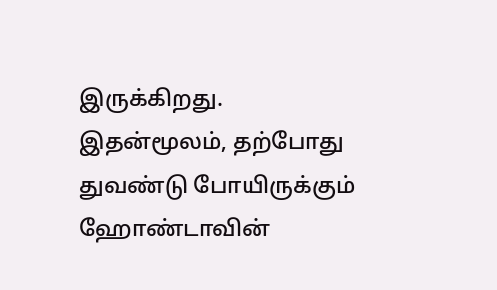இருக்கிறது.
இதன்மூலம், தற்போது துவண்டு போயிருக்கும் ஹோண்டாவின்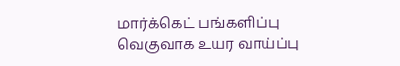மார்க்கெட் பங்களிப்பு வெகுவாக உயர வாய்ப்பு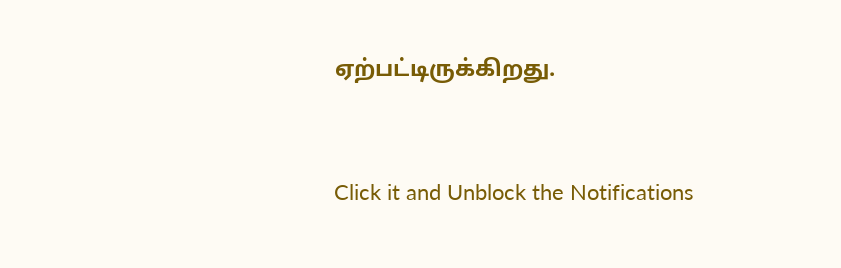ஏற்பட்டிருக்கிறது.


Click it and Unblock the Notifications